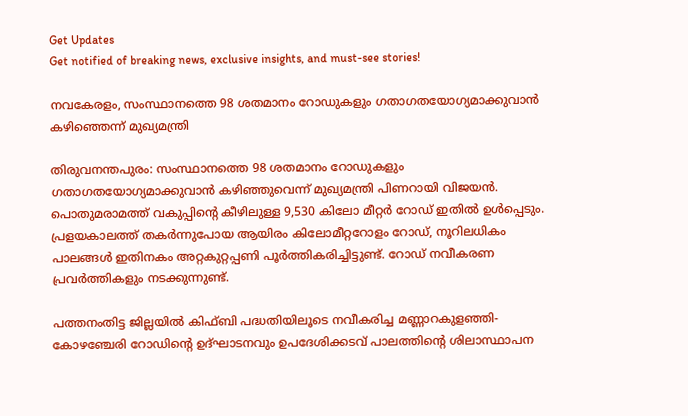Get Updates
Get notified of breaking news, exclusive insights, and must-see stories!

നവകേരളം, സംസ്ഥാനത്തെ 98 ശതമാനം റോഡുകളും ഗതാഗതയോഗ്യമാക്കുവാന്‍ കഴിഞ്ഞെന്ന് മുഖ്യമന്ത്രി

തിരുവനന്തപുരം: സംസ്ഥാനത്തെ 98 ശതമാനം റോഡുകളും ഗതാഗതയോഗ്യമാക്കുവാന്‍ കഴിഞ്ഞുവെന്ന് മുഖ്യമന്ത്രി പിണറായി വിജയൻ. പൊതുമരാമത്ത് വകുപ്പിന്റെ കീഴിലുള്ള 9,530 കിലോ മീറ്റര്‍ റോഡ് ഇതില്‍ ഉള്‍പ്പെടും. പ്രളയകാലത്ത് തകര്‍ന്നുപോയ ആയിരം കിലോമീറ്ററോളം റോഡ്, നൂറിലധികം പാലങ്ങള്‍ ഇതിനകം അറ്റകുറ്റപ്പണി പൂര്‍ത്തികരിച്ചിട്ടുണ്ട്. റോഡ് നവീകരണ പ്രവര്‍ത്തികളും നടക്കുന്നുണ്ട്.

പത്തനംതിട്ട ജില്ലയില്‍ കിഫ്ബി പദ്ധതിയിലൂടെ നവീകരിച്ച മണ്ണാറകുളഞ്ഞി-കോഴഞ്ചേരി റോഡിന്റെ ഉദ്ഘാടനവും ഉപദേശിക്കടവ് പാലത്തിന്റെ ശിലാസ്ഥാപന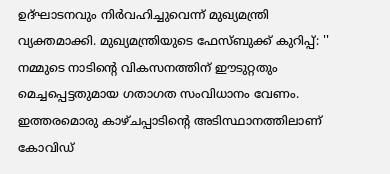ഉദ്ഘാടനവും നിര്‍വഹിച്ചുവെന്ന് മുഖ്യമന്ത്രി വ്യക്തമാക്കി. മുഖ്യമന്ത്രിയുടെ ഫേസ്ബുക്ക് കുറിപ്പ്: '' നമ്മുടെ നാടിന്റെ വികസനത്തിന് ഈടുറ്റതും മെച്ചപ്പെട്ടതുമായ ഗതാഗത സംവിധാനം വേണം. ഇത്തരമൊരു കാഴ്ചപ്പാടിന്റെ അടിസ്ഥാനത്തിലാണ് കോവിഡ്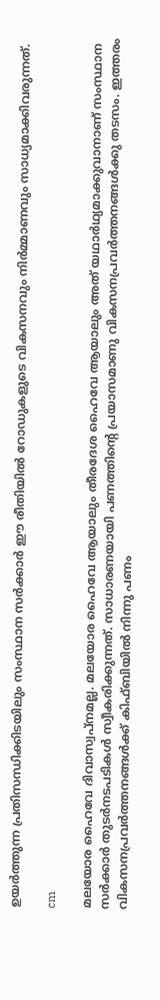ഉയര്‍ത്തുന്ന പ്രതിസന്ധിക്കിടയിലും സംസ്ഥാന സര്‍ക്കാര്‍ ഈ രീതിയില്‍ റോഡുകളുടെ വികസനവും നിര്‍മ്മാണവും സാധ്യമാക്കിവരുന്നത്.

cm

മലയോര ഹൈവേ ദിവാസ്വപ്‌നമല്ല. മലയോര ഹൈവേ ആയാലും തീരദേശ ഹൈവേ ആയാലും അത് യഥാര്‍ഥ്യമാക്കുവാനാണ് സംസ്ഥാന സര്‍ക്കാര്‍ തുടര്‍നടപടികള്‍ സ്വീകരിക്കുന്നത്. സാധാരണയായി പണത്തിന്റെ പ്രയാസമാണു വികസനപ്രവര്‍ത്തനങ്ങള്‍ക്കു തടസം. ഇത്തരം വികസനപ്രവര്‍ത്തനങ്ങള്‍ക്ക് കിഫ്ബിയില്‍ നിന്നു പണം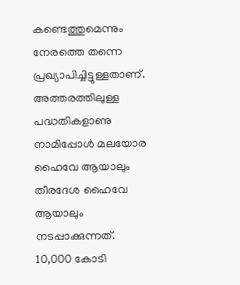കണ്ടെത്തുമെന്നും നേരത്തെ തന്നെ പ്രഖ്യാപിച്ചിട്ടുള്ളതാണ്. അത്തരത്തിലുള്ള പദ്ധതികളാണു നാമിപ്പോള്‍ മലയോര ഹൈവേ ആയാലും തീരദേശ ഹൈവേ ആയാലും നടപ്പാക്കുന്നത്. 10,000 കോടി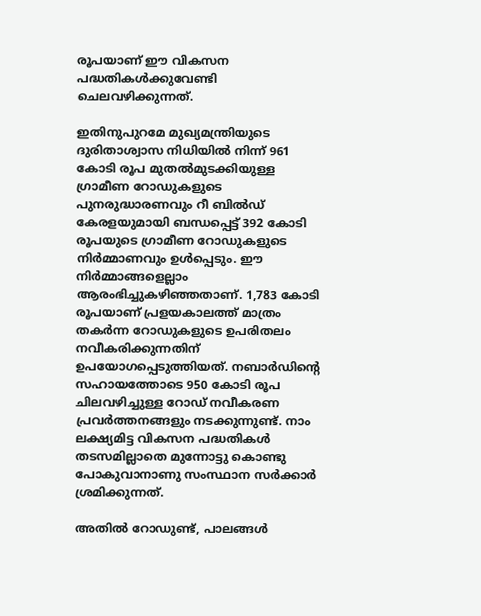രൂപയാണ് ഈ വികസന പദ്ധതികള്‍ക്കുവേണ്ടി ചെലവഴിക്കുന്നത്.

ഇതിനുപുറമേ മുഖ്യമന്ത്രിയുടെ ദുരിതാശ്വാസ നിധിയില്‍ നിന്ന് 961 കോടി രൂപ മുതല്‍മുടക്കിയുള്ള ഗ്രാമീണ റോഡുകളുടെ പുനരുദ്ധാരണവും റീ ബില്‍ഡ് കേരളയുമായി ബന്ധപ്പെട്ട് 392 കോടി രൂപയുടെ ഗ്രാമീണ റോഡുകളുടെ നിര്‍മ്മാണവും ഉള്‍പ്പെടും. ഈ നിര്‍മ്മാങ്ങളെല്ലാം ആരംഭിച്ചുകഴിഞ്ഞതാണ്. 1,783 കോടി രൂപയാണ് പ്രളയകാലത്ത് മാത്രം തകര്‍ന്ന റോഡുകളുടെ ഉപരിതലം നവീകരിക്കുന്നതിന് ഉപയോഗപ്പെടുത്തിയത്. നബാര്‍ഡിന്റെ സഹായത്തോടെ 950 കോടി രൂപ ചിലവഴിച്ചുള്ള റോഡ് നവീകരണ പ്രവര്‍ത്തനങ്ങളും നടക്കുന്നുണ്ട്. നാം ലക്ഷ്യമിട്ട വികസന പദ്ധതികള്‍ തടസമില്ലാതെ മുന്നോട്ടു കൊണ്ടു പോകുവാനാണു സംസ്ഥാന സര്‍ക്കാര്‍ ശ്രമിക്കുന്നത്.

അതില്‍ റോഡുണ്ട്, പാലങ്ങള്‍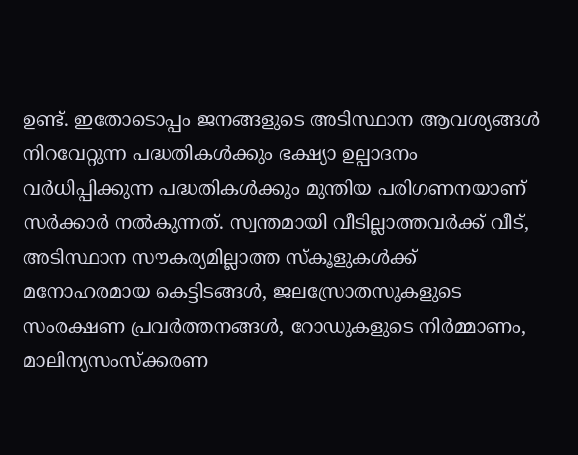ഉണ്ട്. ഇതോടൊപ്പം ജനങ്ങളുടെ അടിസ്ഥാന ആവശ്യങ്ങള്‍ നിറവേറ്റുന്ന പദ്ധതികള്‍ക്കും ഭക്ഷ്യാ ഉല്പാദനം വര്‍ധിപ്പിക്കുന്ന പദ്ധതികള്‍ക്കും മുന്തിയ പരിഗണനയാണ് സര്‍ക്കാര്‍ നല്‍കുന്നത്. സ്വന്തമായി വീടില്ലാത്തവര്‍ക്ക് വീട്, അടിസ്ഥാന സൗകര്യമില്ലാത്ത സ്‌കൂളുകള്‍ക്ക് മനോഹരമായ കെട്ടിടങ്ങള്‍, ജലസ്രോതസുകളുടെ സംരക്ഷണ പ്രവര്‍ത്തനങ്ങള്‍, റോഡുകളുടെ നിര്‍മ്മാണം, മാലിന്യസംസ്‌ക്കരണ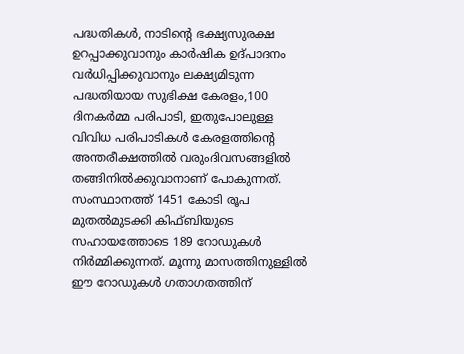പദ്ധതികള്‍, നാടിന്റെ ഭക്ഷ്യസുരക്ഷ ഉറപ്പാക്കുവാനും കാര്‍ഷിക ഉദ്പാദനം വര്‍ധിപ്പിക്കുവാനും ലക്ഷ്യമിടുന്ന പദ്ധതിയായ സുഭിക്ഷ കേരളം,100 ദിനകര്‍മ്മ പരിപാടി, ഇതുപോലുള്ള വിവിധ പരിപാടികള്‍ കേരളത്തിന്റെ അന്തരീക്ഷത്തില്‍ വരുംദിവസങ്ങളില്‍ തങ്ങിനില്‍ക്കുവാനാണ് പോകുന്നത്. സംസ്ഥാനത്ത് 1451 കോടി രൂപ മുതല്‍മുടക്കി കിഫ്ബിയുടെ സഹായത്തോടെ 189 റോഡുകള്‍ നിര്‍മ്മിക്കുന്നത്. മൂന്നു മാസത്തിനുള്ളില്‍ ഈ റോഡുകള്‍ ഗതാഗതത്തിന്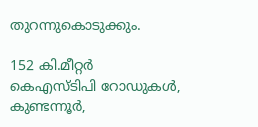തുറന്നുകൊടുക്കും.

152 കി.മീറ്റര്‍ കെഎസ്ടിപി റോഡുകള്‍, കുണ്ടന്നൂര്‍,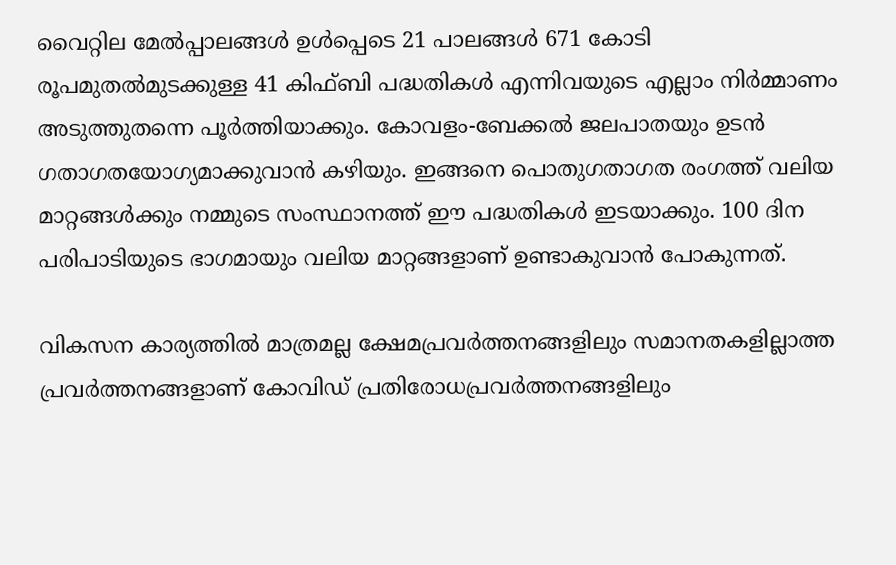വൈറ്റില മേല്‍പ്പാലങ്ങള്‍ ഉള്‍പ്പെടെ 21 പാലങ്ങള്‍ 671 കോടി രൂപമുതല്‍മുടക്കുള്ള 41 കിഫ്ബി പദ്ധതികള്‍ എന്നിവയുടെ എല്ലാം നിര്‍മ്മാണം അടുത്തുതന്നെ പൂര്‍ത്തിയാക്കും. കോവളം-ബേക്കല്‍ ജലപാതയും ഉടന്‍ ഗതാഗതയോഗ്യമാക്കുവാന്‍ കഴിയും. ഇങ്ങനെ പൊതുഗതാഗത രംഗത്ത് വലിയ മാറ്റങ്ങള്‍ക്കും നമ്മുടെ സംസ്ഥാനത്ത് ഈ പദ്ധതികള്‍ ഇടയാക്കും. 100 ദിന പരിപാടിയുടെ ഭാഗമായും വലിയ മാറ്റങ്ങളാണ് ഉണ്ടാകുവാന്‍ പോകുന്നത്.

വികസന കാര്യത്തില്‍ മാത്രമല്ല ക്ഷേമപ്രവര്‍ത്തനങ്ങളിലും സമാനതകളില്ലാത്ത പ്രവര്‍ത്തനങ്ങളാണ് കോവിഡ് പ്രതിരോധപ്രവര്‍ത്തനങ്ങളിലും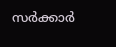സര്‍ക്കാര്‍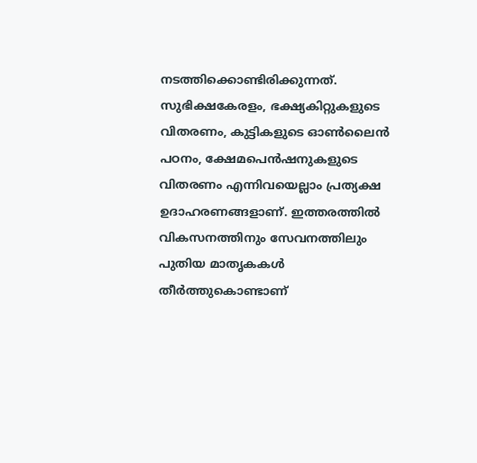നടത്തിക്കൊണ്ടിരിക്കുന്നത്. സുഭിക്ഷകേരളം, ഭക്ഷ്യകിറ്റുകളുടെ വിതരണം, കുട്ടികളുടെ ഓണ്‍ലൈന്‍ പഠനം, ക്ഷേമപെന്‍ഷനുകളുടെ വിതരണം എന്നിവയെല്ലാം പ്രത്യക്ഷ ഉദാഹരണങ്ങളാണ്. ഇത്തരത്തില്‍ വികസനത്തിനും സേവനത്തിലും പുതിയ മാതൃകകള്‍ തീര്‍ത്തുകൊണ്ടാണ്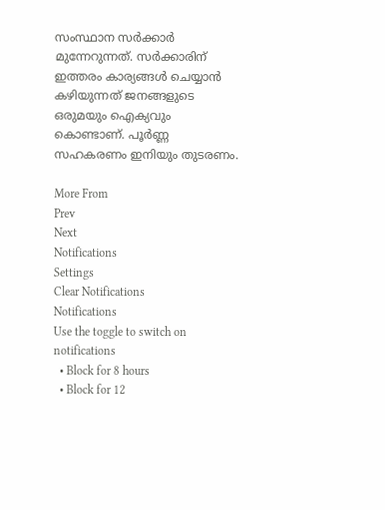സംസ്ഥാന സര്‍ക്കാര്‍ മുന്നേറുന്നത്. സര്‍ക്കാരിന് ഇത്തരം കാര്യങ്ങള്‍ ചെയ്യാന്‍ കഴിയുന്നത് ജനങ്ങളുടെ ഒരുമയും ഐക്യവും കൊണ്ടാണ്. പൂര്‍ണ്ണ സഹകരണം ഇനിയും തുടരണം.

More From
Prev
Next
Notifications
Settings
Clear Notifications
Notifications
Use the toggle to switch on notifications
  • Block for 8 hours
  • Block for 12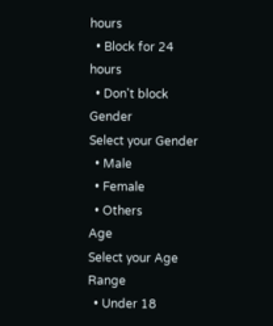hours
  • Block for 24 hours
  • Don't block
Gender
Select your Gender
  • Male
  • Female
  • Others
Age
Select your Age Range
  • Under 18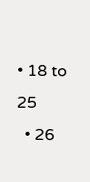• 18 to 25
  • 26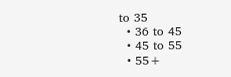to 35
  • 36 to 45
  • 45 to 55
  • 55+